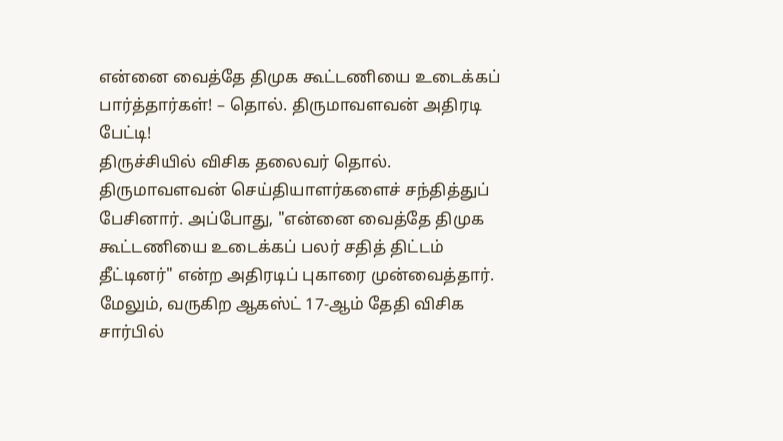என்னை வைத்தே திமுக கூட்டணியை உடைக்கப் பார்த்தார்கள்! – தொல். திருமாவளவன் அதிரடி பேட்டி!
திருச்சியில் விசிக தலைவர் தொல். திருமாவளவன் செய்தியாளர்களைச் சந்தித்துப் பேசினார். அப்போது, "என்னை வைத்தே திமுக கூட்டணியை உடைக்கப் பலர் சதித் திட்டம் தீட்டினர்" என்ற அதிரடிப் புகாரை முன்வைத்தார். மேலும், வருகிற ஆகஸ்ட் 17-ஆம் தேதி விசிக சார்பில்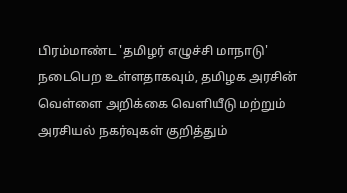பிரம்மாண்ட 'தமிழர் எழுச்சி மாநாடு' நடைபெற உள்ளதாகவும், தமிழக அரசின் வெள்ளை அறிக்கை வெளியீடு மற்றும் அரசியல் நகர்வுகள் குறித்தும்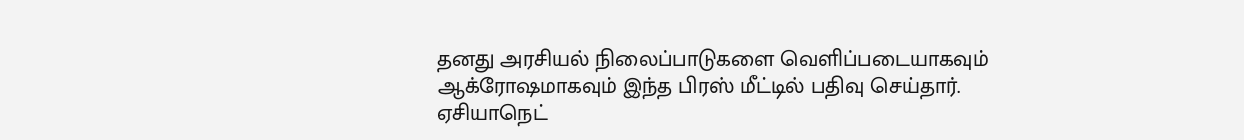தனது அரசியல் நிலைப்பாடுகளை வெளிப்படையாகவும் ஆக்ரோஷமாகவும் இந்த பிரஸ் மீட்டில் பதிவு செய்தார்.
ஏசியாநெட்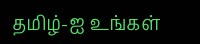தமிழ்-ஐ உங்கள்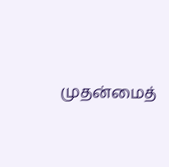முதன்மைத்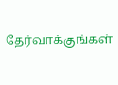தேர்வாக்குங்கள்